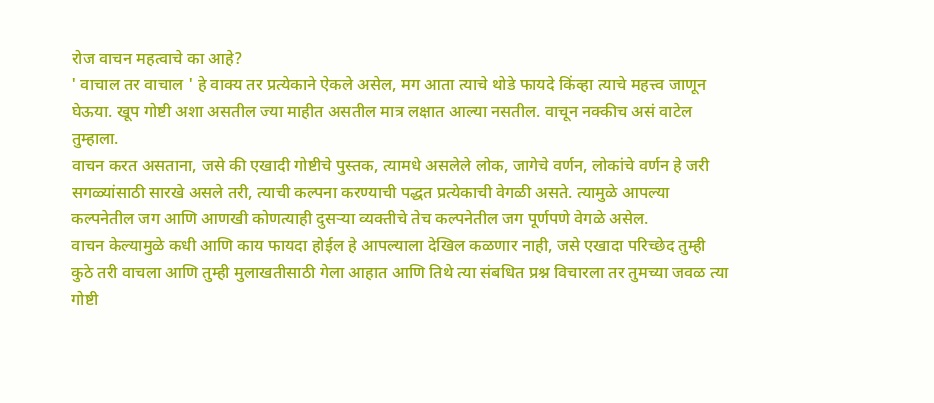रोज वाचन महत्वाचे का आहे?
' वाचाल तर वाचाल ' हे वाक्य तर प्रत्येकाने ऐकले असेल, मग आता त्याचे थोडे फायदे किंव्हा त्याचे महत्त्व जाणून घेऊया. खूप गोष्टी अशा असतील ज्या माहीत असतील मात्र लक्षात आल्या नसतील. वाचून नक्कीच असं वाटेल तुम्हाला.
वाचन करत असताना, जसे की एखादी गोष्टीचे पुस्तक, त्यामधे असलेले लोक, जागेचे वर्णन, लोकांचे वर्णन हे जरी सगळ्यांसाठी सारखे असले तरी, त्याची कल्पना करण्याची पद्धत प्रत्येकाची वेगळी असते. त्यामुळे आपल्या कल्पनेतील जग आणि आणखी कोणत्याही दुसऱ्या व्यक्तीचे तेच कल्पनेतील जग पूर्णपणे वेगळे असेल.
वाचन केल्यामुळे कधी आणि काय फायदा होईल हे आपल्याला देखिल कळणार नाही, जसे एखादा परिच्छेद तुम्ही कुठे तरी वाचला आणि तुम्ही मुलाखतीसाठी गेला आहात आणि तिथे त्या संबधित प्रश्न विचारला तर तुमच्या जवळ त्या गोष्टी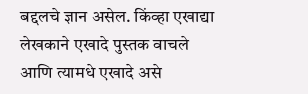बद्दलचे ज्ञान असेल. किंव्हा एखाद्या लेखकाने एखादे पुस्तक वाचले आणि त्यामधे एखादे असे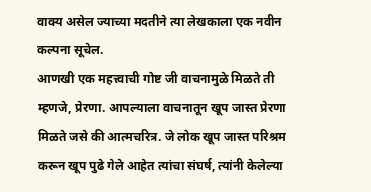वाक्य असेल ज्याच्या मदतीने त्या लेखकाला एक नवीन कल्पना सूचेल.
आणखी एक महत्त्वाची गोष्ट जी वाचनामुळे मिळते ती म्हणजे, प्रेरणा. आपल्याला वाचनातून खूप जास्त प्रेरणा मिळते जसे की आत्मचरित्र. जे लोक खूप जास्त परिश्रम करून खूप पुढे गेले आहेत त्यांचा संघर्ष, त्यांनी केलेल्या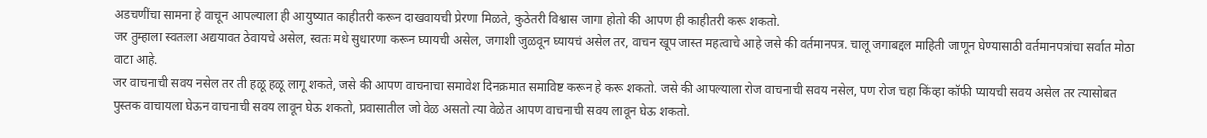अडचणींचा सामना हे वाचून आपल्याला ही आयुष्यात काहीतरी करून दाखवायची प्रेरणा मिळते, कुठेतरी विश्वास जागा होतो की आपण ही काहीतरी करू शकतो.
जर तुम्हाला स्वतःला अद्ययावत ठेवायचे असेल, स्वतः मधे सुधारणा करून घ्यायची असेल, जगाशी जुळवून घ्यायचं असेल तर, वाचन खूप जास्त महत्वाचे आहे जसे की वर्तमानपत्र. चालू जगाबद्दल माहिती जाणून घेण्यासाठी वर्तमानपत्रांचा सर्वात मोठा वाटा आहे.
जर वाचनाची सवय नसेल तर ती हळू हळू लागू शकते, जसे की आपण वाचनाचा समावेश दिनक्रमात समाविष्ट करून हे करू शकतो. जसे की आपल्याला रोज वाचनाची सवय नसेल, पण रोज चहा किंव्हा कॉफी प्यायची सवय असेल तर त्यासोबत पुस्तक वाचायला घेऊन वाचनाची सवय लावून घेऊ शकतो, प्रवासातील जो वेळ असतो त्या वेळेत आपण वाचनाची सवय लावून घेऊ शकतो.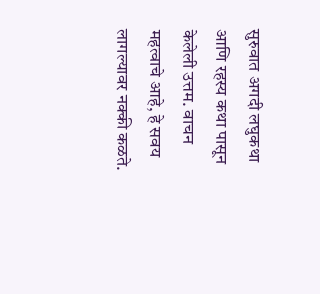सुरुवात अगदी लघुकथा आणि रहस्य कथा पासून केलेली उत्तम. वाचन महत्वाचे आहे, हे सवय लागल्यावर नक्की कळते.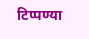टिप्पण्या